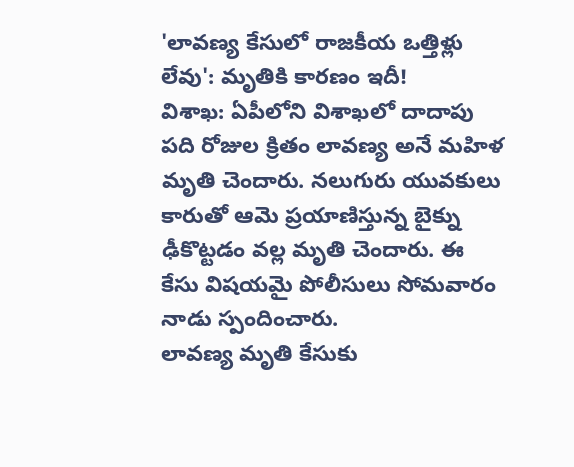'లావణ్య కేసులో రాజకీయ ఒత్తిళ్లు లేవు': మృతికి కారణం ఇదీ!
విశాఖ: ఏపీలోని విశాఖలో దాదాపు పది రోజుల క్రితం లావణ్య అనే మహిళ మృతి చెందారు. నలుగురు యువకులు కారుతో ఆమె ప్రయాణిస్తున్న బైక్ను ఢీకొట్టడం వల్ల మృతి చెందారు. ఈ కేసు విషయమై పోలీసులు సోమవారం నాడు స్పందించారు.
లావణ్య మృతి కేసుకు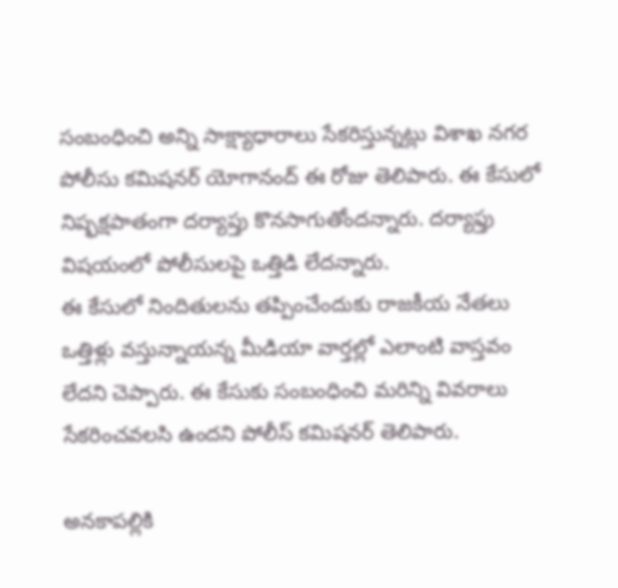సంబంధించి అన్ని సాక్ష్యాధారాలు సేకరిస్తున్నట్లు విశాఖ నగర పోలీసు కమిషనర్ యోగానంద్ ఈ రోజు తెలిపారు. ఈ కేసులో నిష్ఫక్షపాతంగా దర్యాప్తు కొనసాగుతోందన్నారు. దర్యాఫ్తు విషయంలో పోలీసులపై ఒత్తిడి లేదన్నారు.
ఈ కేసులో నిందితులను తప్పించేందుకు రాజకీయ నేతలు ఒత్తిళ్లు వస్తున్నాయన్న మీడియా వార్తల్లో ఎలాంటి వాస్తవం లేదని చెప్పారు. ఈ కేసుకు సంబంధించి మరిన్ని వివరాలు సేకరించవలసి ఉందని పోలీస్ కమిషనర్ తెలిపారు.

అనకాపల్లికి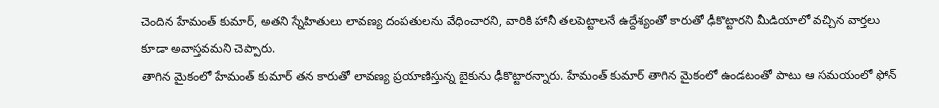చెందిన హేమంత్ కుమార్, అతని స్నేహితులు లావణ్య దంపతులను వేధించారని, వారికి హానీ తలపెట్టాలనే ఉద్దేశ్యంతో కారుతో ఢీకొట్టారని మీడియాలో వచ్చిన వార్తలు కూడా అవాస్తవమని చెప్పారు.
తాగిన మైకంలో హేమంత్ కుమార్ తన కారుతో లావణ్య ప్రయాణిస్తున్న బైకును ఢీకొట్టారన్నారు. హేమంత్ కుమార్ తాగిన మైకంలో ఉండటంతో పాటు ఆ సమయంలో ఫోన్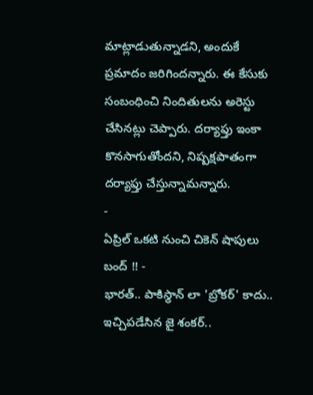మాట్లాడుతున్నాడని, అందుకే ప్రమాదం జరిగిందన్నారు. ఈ కేసుకు సంబంధించి నిందితులను అరెస్టు చేసినట్లు చెప్పారు. దర్యాఫ్తు ఇంకా కొనసాగుతోందని, నిష్పక్షపాతంగా దర్యాఫ్తు చేస్తున్నామన్నారు.
-
ఏప్రిల్ ఒకటి నుంచి చికెన్ షాపులు బంద్ !! -
భారత్.. పాకిస్థాన్ లా 'బ్రోకర్' కాదు.. ఇచ్చిపడేసిన జై శంకర్..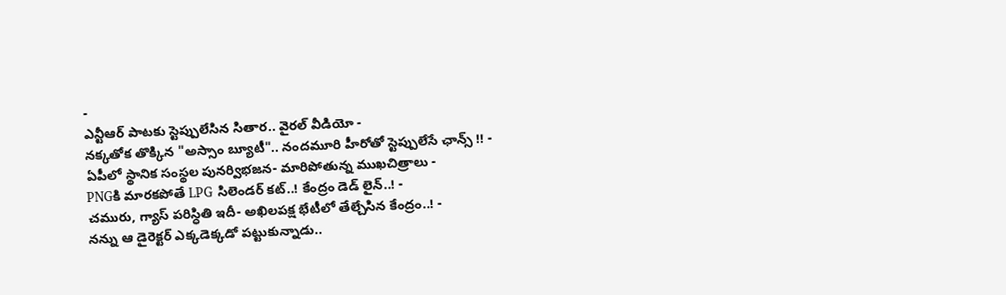-
ఎన్టీఆర్ పాటకు స్టెప్పులేసిన సితార.. వైరల్ వీడియో -
నక్కతోక తొక్కిన "అస్సాం బ్యూటీ".. నందమూరి హీరోతో స్టెప్పులేసే ఛాన్స్ !! -
ఏపీలో స్థానిక సంస్థల పునర్విభజన- మారిపోతున్న ముఖచిత్రాలు -
PNGకి మారకపోతే LPG సిలెండర్ కట్..! కేంద్రం డెడ్ లైన్..! -
చమురు, గ్యాస్ పరిస్ధితి ఇదీ- అఖిలపక్ష భేటీలో తేల్చేసిన కేంద్రం..! -
నన్ను ఆ డైరెక్టర్ ఎక్కడెక్కడో పట్టుకున్నాడు..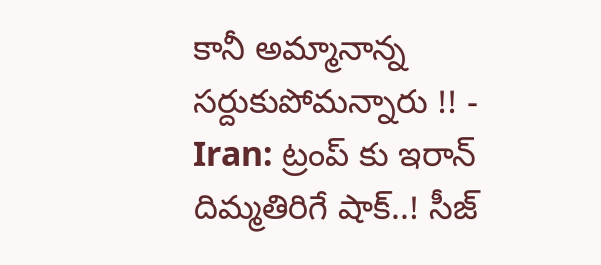కానీ అమ్మానాన్న సర్దుకుపోమన్నారు !! -
Iran: ట్రంప్ కు ఇరాన్ దిమ్మతిరిగే షాక్..! సీజ్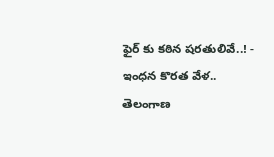ఫైర్ కు కఠిన షరతులివే..! -
ఇంధన కొరత వేళ.. తెలంగాణ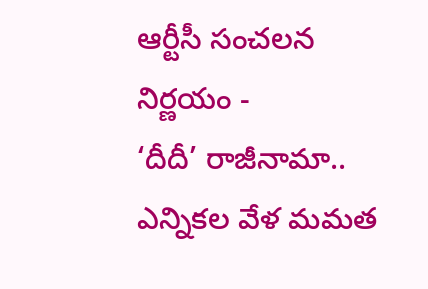ఆర్టీసీ సంచలన నిర్ణయం -
‘దీదీ’ రాజీనామా.. ఎన్నికల వేళ మమత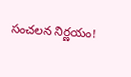సంచలన నిర్ణయం!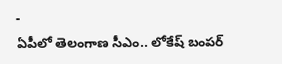-
ఏపీలో తెలంగాణ సీఎం.. లోకేష్ బంపర్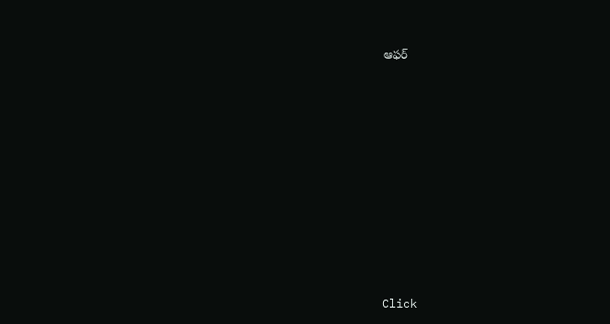ఆఫర్












Click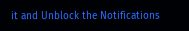it and Unblock the Notifications